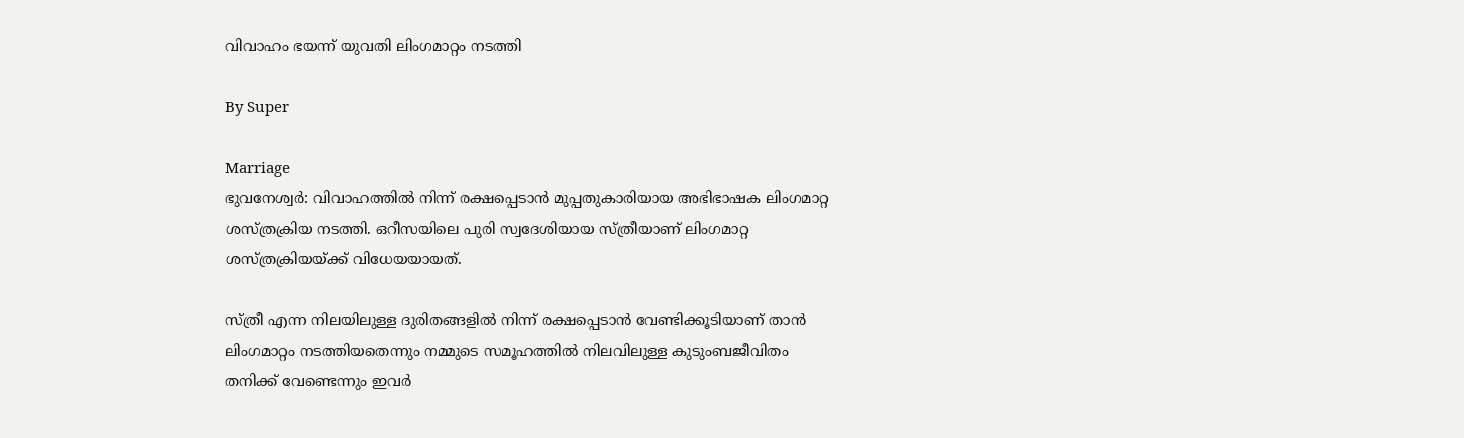വിവാഹം ഭയന്ന് യുവതി ലിംഗമാറ്റം നടത്തി

By Super

Marriage
ഭുവനേശ്വര്‍: വിവാഹത്തില്‍ നിന്ന് രക്ഷപ്പെടാന്‍ മുപ്പതുകാരിയായ അഭിഭാഷക ലിംഗമാറ്റ ശസ്ത്രക്രിയ നടത്തി. ഒറീസയിലെ പുരി സ്വദേശിയായ സ്ത്രീയാണ് ലിംഗമാറ്റ ശസ്ത്രക്രിയയ്ക്ക് വിധേയയായത്.

സ്ത്രീ എന്ന നിലയിലുള്ള ദുരിതങ്ങളില്‍ നിന്ന് രക്ഷപ്പെടാന്‍ വേണ്ടിക്കൂടിയാണ് താന്‍ ലിംഗമാറ്റം നടത്തിയതെന്നും നമ്മുടെ സമൂഹത്തില്‍ നിലവിലുള്ള കുടുംബജീവിതം തനിക്ക് വേണ്ടെന്നും ഇവര്‍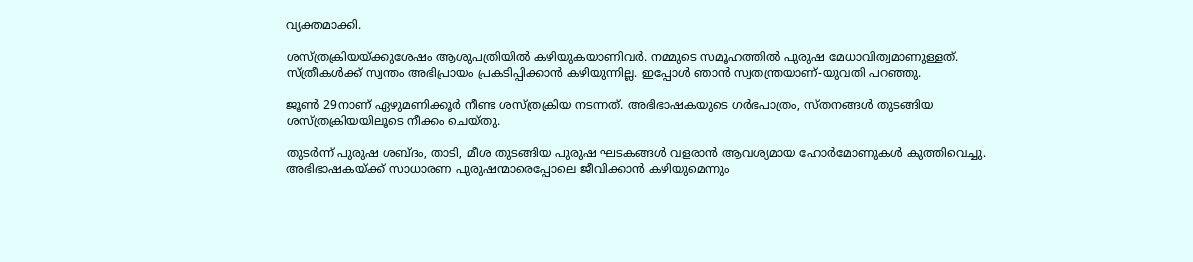വ്യക്തമാക്കി.

ശസ്ത്രക്രിയയ്ക്കുശേഷം ആശുപത്രിയില്‍ കഴിയുകയാണിവര്‍. നമ്മുടെ സമൂഹത്തില്‍ പുരുഷ മേധാവിത്വമാണുള്ളത്. സ്ത്രീകള്‍ക്ക് സ്വന്തം അഭിപ്രായം പ്രകടിപ്പിക്കാന്‍ കഴിയുന്നില്ല. ഇപ്പോള്‍ ഞാന്‍ സ്വതന്ത്രയാണ്-യുവതി പറഞ്ഞു.

ജൂണ്‍ 29നാണ് ഏഴുമണിക്കൂര്‍ നീണ്ട ശസ്ത്രക്രിയ നടന്നത്. അഭിഭാഷകയുടെ ഗര്‍ഭപാത്രം, സ്തനങ്ങള്‍ തുടങ്ങിയ ശസ്ത്രക്രിയയിലൂടെ നീക്കം ചെയ്തു.

തുടര്‍ന്ന് പുരുഷ ശബ്ദം, താടി, മീശ തുടങ്ങിയ പുരുഷ ഘടകങ്ങള്‍ വളരാന്‍ ആവശ്യമായ ഹോര്‍മോണുകള്‍ കുത്തിവെച്ചു. അഭിഭാഷകയ്ക്ക് സാധാരണ പുരുഷന്മാരെപ്പോലെ ജീവിക്കാന്‍ കഴിയുമെന്നും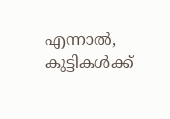എന്നാല്‍, കുട്ടികള്‍ക്ക്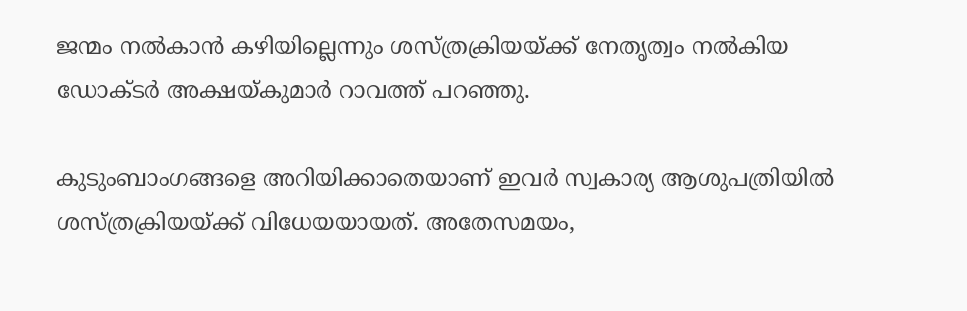ജന്മം നല്‍കാന്‍ കഴിയില്ലെന്നും ശസ്ത്രക്രിയയ്ക്ക് നേതൃത്വം നല്‍കിയ ഡോക്ടര്‍ അക്ഷയ്കുമാര്‍ റാവത്ത് പറഞ്ഞു.

കുടുംബാംഗങ്ങളെ അറിയിക്കാതെയാണ് ഇവര്‍ സ്വകാര്യ ആശുപത്രിയില്‍ ശസ്ത്രക്രിയയ്ക്ക് വിധേയയായത്. അതേസമയം,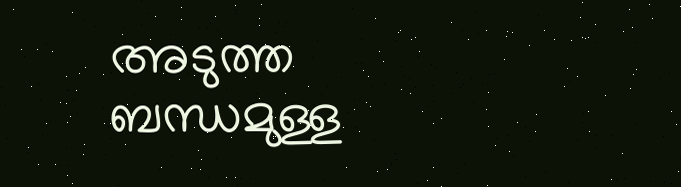അടുത്ത ബന്ധമുള്ള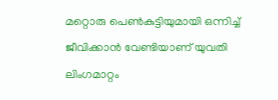മറ്റൊരു പെണ്‍കുട്ടിയുമായി ഒന്നിച്ച് ജീവിക്കാന്‍ വേണ്ടിയാണ് യുവതി ലിംഗമാറ്റം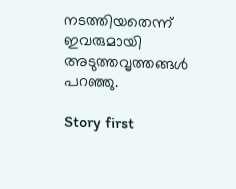നടത്തിയതെന്ന് ഇവരുമായി അടുത്തവൃത്തങ്ങള്‍ പറഞ്ഞു.

Story first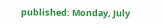published: Monday, July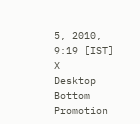5, 2010, 9:19 [IST]
X
Desktop Bottom Promotion